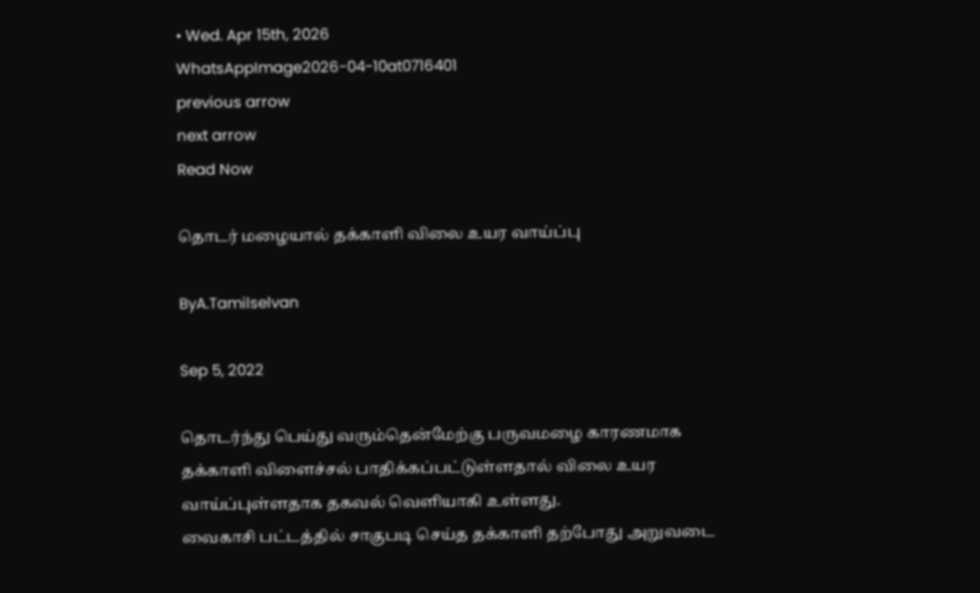• Wed. Apr 15th, 2026
WhatsAppImage2026-04-10at0716401
previous arrow
next arrow
Read Now

தொடர் மழையால் தக்காளி விலை உயர வாய்ப்பு

ByA.Tamilselvan

Sep 5, 2022

தொடர்ந்து பெய்து வரும்தென்மேற்கு பருவமழை காரணமாக தக்காளி விளைச்சல் பாதிக்கப்பட்டுள்ளதால் விலை உயர வாய்ப்புள்ளதாக தகவல் வெளியாகி உள்ளது.
வைகாசி பட்டத்தில் சாகுபடி செய்த தக்காளி தற்போது அறுவடை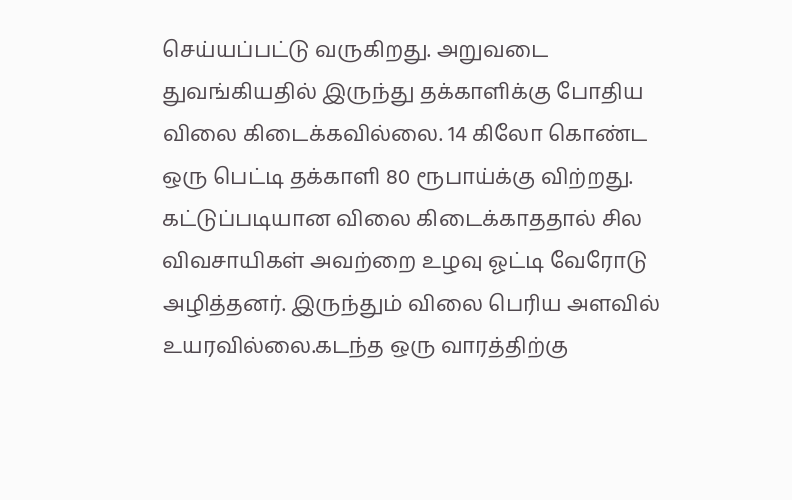செய்யப்பட்டு வருகிறது. அறுவடை துவங்கியதில் இருந்து தக்காளிக்கு போதிய விலை கிடைக்கவில்லை. 14 கிலோ கொண்ட ஒரு பெட்டி தக்காளி 80 ரூபாய்க்கு விற்றது. கட்டுப்படியான விலை கிடைக்காததால் சில விவசாயிகள் அவற்றை உழவு ஓட்டி வேரோடு அழித்தனர். இருந்தும் விலை பெரிய அளவில் உயரவில்லை.கடந்த ஒரு வாரத்திற்கு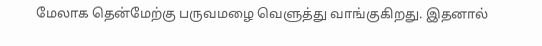மேலாக தென்மேற்கு பருவமழை வெளுத்து வாங்குகிறது. இதனால்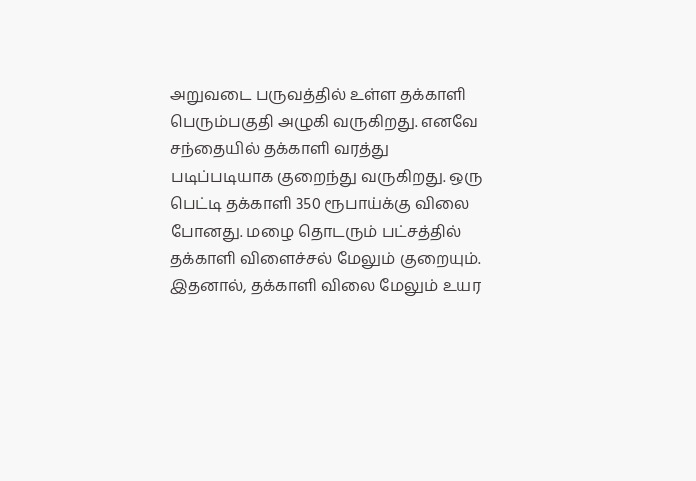அறுவடை பருவத்தில் உள்ள தக்காளி பெரும்பகுதி அழுகி வருகிறது. எனவே சந்தையில் தக்காளி வரத்து படிப்படியாக குறைந்து வருகிறது. ஒரு பெட்டி தக்காளி 350 ரூபாய்க்கு விலை போனது. மழை தொடரும் பட்சத்தில் தக்காளி விளைச்சல் மேலும் குறையும். இதனால், தக்காளி விலை மேலும் உயர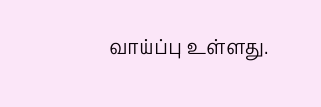வாய்ப்பு உள்ளது.